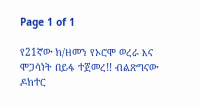Page 1 of 1

የ21ኛው ክ/ዘመን የኦሮሞ ወረራ እና ሞጋሳነት በይፋ ተጀመረ!! ብልጽግናው ዶክተር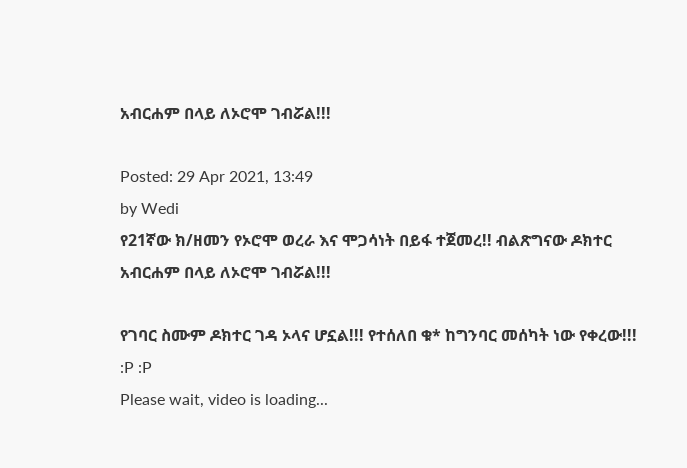አብርሐም በላይ ለኦሮሞ ገብሯል!!!

Posted: 29 Apr 2021, 13:49
by Wedi
የ21ኛው ክ/ዘመን የኦሮሞ ወረራ እና ሞጋሳነት በይፋ ተጀመረ!! ብልጽግናው ዶክተር አብርሐም በላይ ለኦሮሞ ገብሯል!!!

የገባር ስሙም ዶክተር ገዳ ኦላና ሆኗል!!! የተሰለበ ቁ* ከግንባር መሰካት ነው የቀረው!!!
:P :P
Please wait, video is loading...